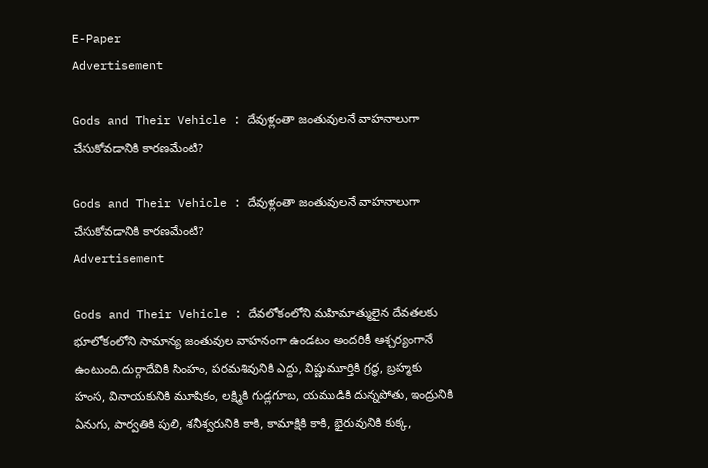E-Paper
Advertisement

Gods and Their Vehicle : దేవుళ్లంతా జంతువులనే వాహనాలుగా చేసుకోవడానికి కారణమేంటి?

Gods and Their Vehicle : దేవుళ్లంతా జంతువులనే వాహనాలుగా చేసుకోవడానికి కారణమేంటి?
Advertisement

Gods and Their Vehicle : దేవలోకంలోని మహిమాత్ములైన దేవతలకు భూలోకంలోని సామాన్య జంతువుల వాహనంగా ఉండటం అందరికీ ఆశ్చర్యంగానే ఉంటుంది.దుర్గాదేవికి సింహం, పరమశివునికి ఎద్దు, విష్ణుమూర్తికి గ్రద్ధ, బ్రహ్మకు హంస, వినాయకునికి మూషికం, లక్ష్మికి గుడ్లగూబ, యముడికి దున్నపోతు, ఇంద్రునికి ఏనుగు, పార్వతికి పులి, శనీశ్వరునికి కాకి, కామాక్షికి కాకి, భైరువునికి కుక్క,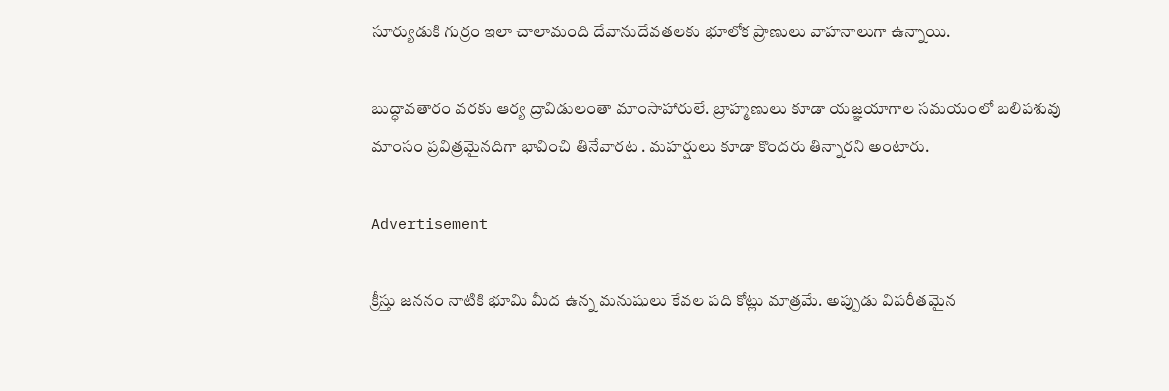సూర్యుడుకి గుర్రం ఇలా చాలామంది దేవానుదేవతలకు భూలోక ప్రాణులు వాహనాలుగా ఉన్నాయి.

బుద్ధావతారం వరకు ఆర్య ద్రావిడులంతా మాంసాహారులే. బ్రాహ్మణులు కూడా యజ్ఞయాగాల సమయంలో బలిపశువు మాంసం ప్రవిత్రమైనదిగా భావించి తినేవారట . మహర్షులు కూడా కొందరు తిన్నారని అంటారు.

Advertisement

క్రీస్తు జననం నాటికి భూమి మీద ఉన్న మనుషులు కేవల పది కోట్లు మాత్రమే. అప్పుడు విపరీతమైన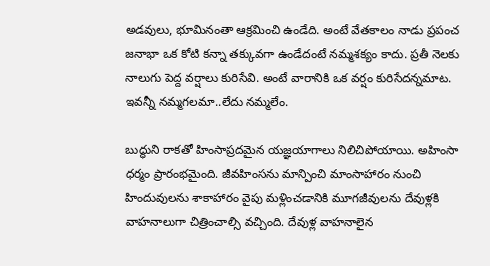అడవులు, భూమినంతా ఆక్రమించి ఉండేది. అంటే వేతకాలం నాడు ప్రపంచ జనాభా ఒక కోటి కన్నా తక్కువగా ఉండేదంటే నమ్మశక్యం కాదు. ప్రతీ నెలకు నాలుగు పెద్ద వర్షాలు కురిసేవి. అంటే వారానికి ఒక వర్షం కురిసేదన్నమాట. ఇవన్నీ నమ్మగలమా..లేదు నమ్మలేం.

బుద్ధుని రాకతో హింసాప్రదమైన యజ్ఞయాగాలు నిలిచిపోయాయి. అహింసా ధర్మం ప్రారంభమైంది. జీవహింసను మాన్పించి మాంసాహారం నుంచి హిందువులను శాకాహారం వైపు మళ్లించడానికి మూగజీవులను దేవుళ్లకి వాహనాలుగా చిత్రించాల్సి వచ్చింది. దేవుళ్ల వాహనాలైన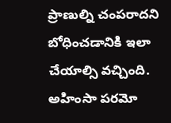ప్రాణుల్ని చంపరాదని బోధించడానికి ఇలా చేయాల్సి వచ్చింది. అహింసా పరమో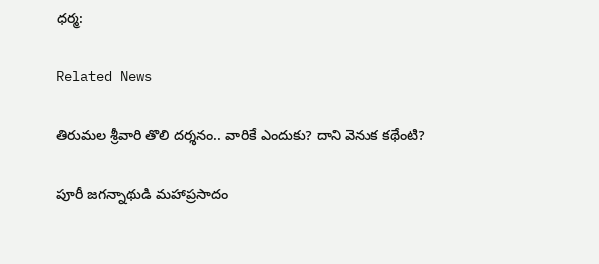ధర్మ:

Related News

తిరుమల శ్రీవారి తొలి దర్శనం.. వారికే ఎందుకు? దాని వెనుక కథేంటి?

పూరీ జగన్నాథుడి మహాప్రసాదం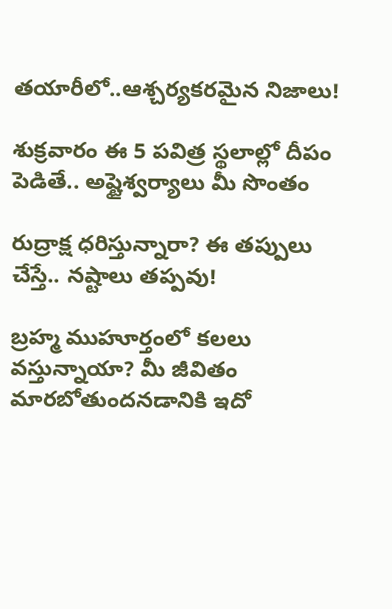తయారీలో..ఆశ్చర్యకరమైన నిజాలు!

శుక్రవారం ఈ 5 పవిత్ర స్థలాల్లో దీపం పెడితే.. అష్టైశ్వర్యాలు మీ సొంతం

రుద్రాక్ష ధరిస్తున్నారా? ఈ తప్పులు చేస్తే.. నష్టాలు తప్పవు!

బ్రహ్మ ముహూర్తంలో కలలు వస్తున్నాయా? మీ జీవితం మారబోతుందనడానికి ఇదో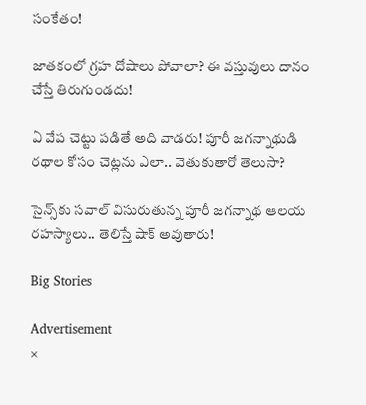సంకేతం!

జాతకంలో గ్రహ దోషాలు పోవాలా? ఈ వస్తువులు దానం చేస్తే తిరుగుండదు!

ఏ వేప చెట్టు పడితే అది వాడరు! పూరీ జగన్నాథుడి రథాల కోసం చెట్లను ఎలా.. వెతుకుతారో తెలుసా?

సైన్స్‌కు సవాల్ విసురుతున్న పూరీ జగన్నాథ ఆలయ రహస్యాలు.. తెలిస్తే షాక్ అవుతారు!

Big Stories

Advertisement
×